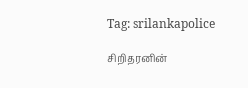Tag: srilankapolice

சிறிதரனின்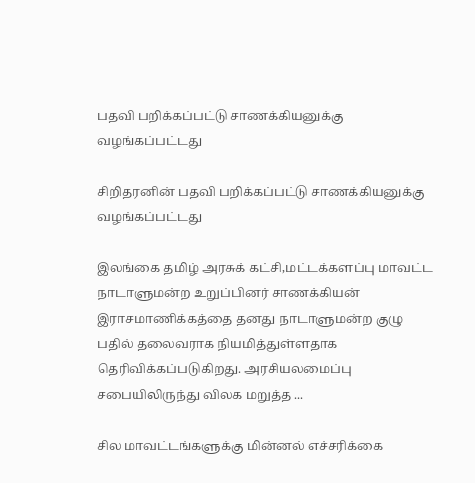பதவி பறிக்கப்பட்டு சாணக்கியனுக்கு வழங்கப்பட்டது

சிறிதரனின் பதவி பறிக்கப்பட்டு சாணக்கியனுக்கு வழங்கப்பட்டது

இலங்கை தமிழ் அரசுக் கட்சி,மட்டக்களப்பு மாவட்ட நாடாளுமன்ற உறுப்பினர் சாணக்கியன் இராசமாணிக்கத்தை தனது நாடாளுமன்ற குழு பதில் தலைவராக நியமித்துள்ளதாக தெரிவிக்கப்படுகிறது. அரசியலமைப்பு சபையிலிருந்து விலக மறுத்த ...

சில மாவட்டங்களுக்கு மின்னல் எச்சரிக்கை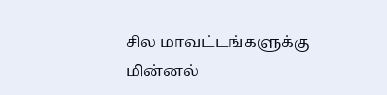சில மாவட்டங்களுக்கு மின்னல்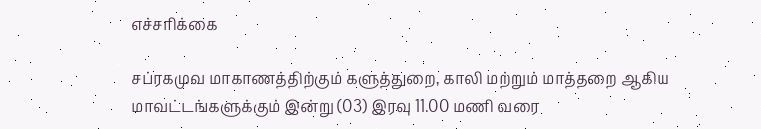எச்சரிக்கை

சப்ரகமுவ மாகாணத்திற்கும் களுத்துறை, காலி மற்றும் மாத்தறை ஆகிய மாவட்டங்களுக்கும் இன்று (03) இரவு 11.00 மணி வரை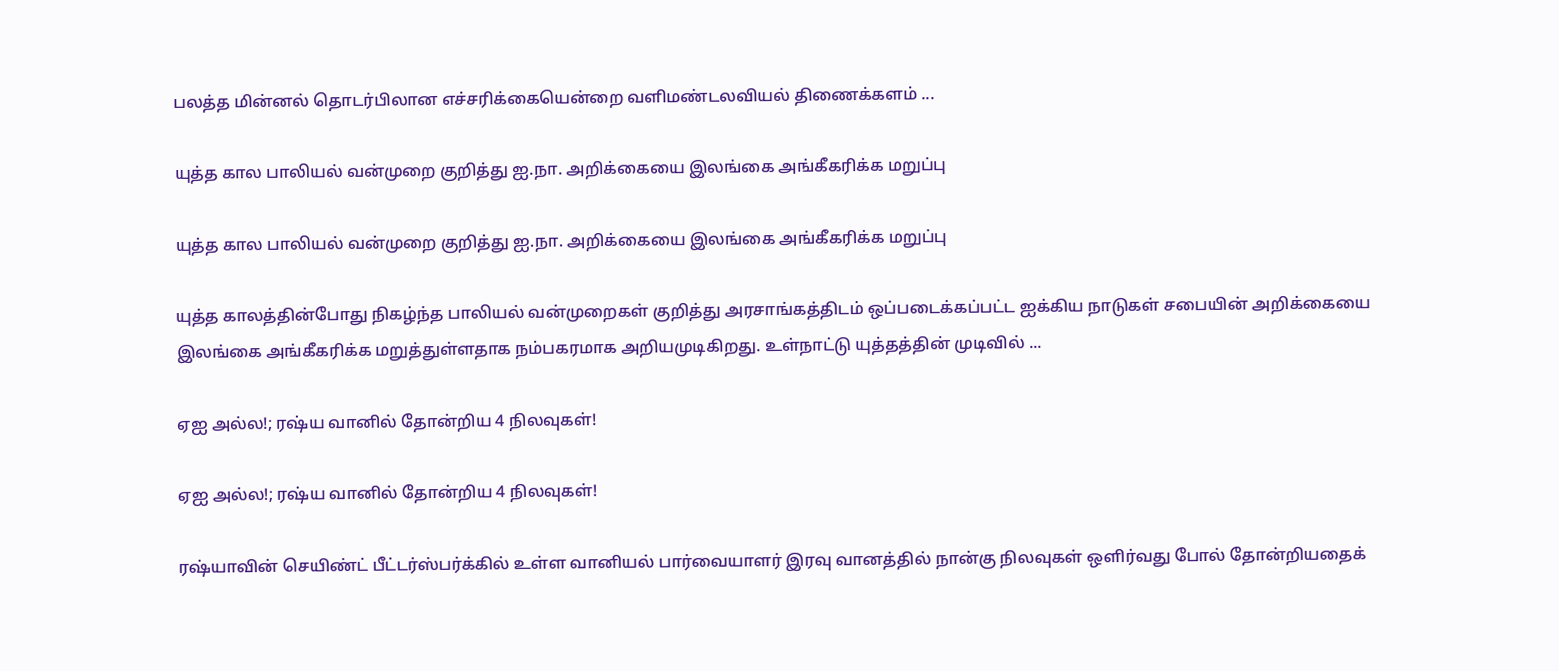பலத்த மின்னல் தொடர்பிலான எச்சரிக்கையென்றை வளிமண்டலவியல் திணைக்களம் ...

யுத்த கால பாலியல் வன்முறை குறித்து ஐ.நா. அறிக்கையை இலங்கை அங்கீகரிக்க மறுப்பு

யுத்த கால பாலியல் வன்முறை குறித்து ஐ.நா. அறிக்கையை இலங்கை அங்கீகரிக்க மறுப்பு

யுத்த காலத்தின்போது நிகழ்ந்த பாலியல் வன்முறைகள் குறித்து அரசாங்கத்திடம் ஒப்படைக்கப்பட்ட ஐக்கிய நாடுகள் சபையின் அறிக்கையை இலங்கை அங்கீகரிக்க மறுத்துள்ளதாக நம்பகரமாக அறியமுடிகிறது. உள்நாட்டு யுத்தத்தின் முடிவில் ...

ஏஐ அல்ல!; ரஷ்ய வானில் தோன்றிய 4 நிலவுகள்!

ஏஐ அல்ல!; ரஷ்ய வானில் தோன்றிய 4 நிலவுகள்!

ரஷ்யாவின் செயிண்ட் பீட்டர்ஸ்பர்க்கில் உள்ள வானியல் பார்வையாளர் இரவு வானத்தில் நான்கு நிலவுகள் ஒளிர்வது போல் தோன்றியதைக்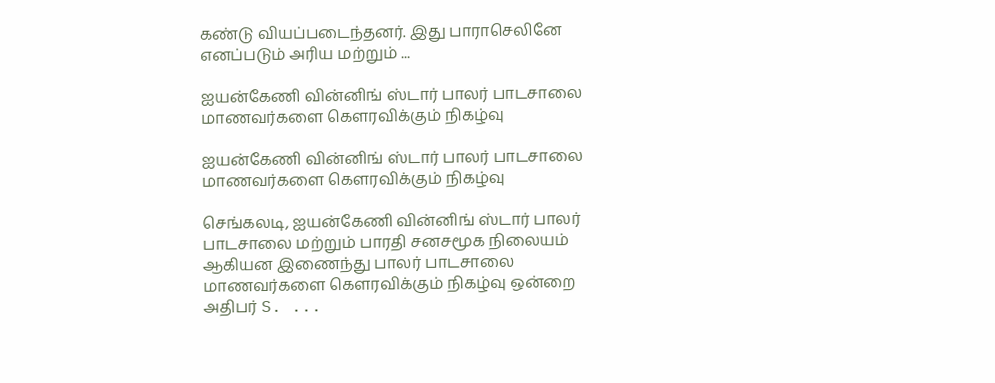கண்டு வியப்படைந்தனர். இது பாராசெலினே எனப்படும் அரிய மற்றும் ...

ஐயன்கேணி வின்னிங் ஸ்டார் பாலர் பாடசாலை மாணவர்களை கௌரவிக்கும் நிகழ்வு

ஐயன்கேணி வின்னிங் ஸ்டார் பாலர் பாடசாலை மாணவர்களை கௌரவிக்கும் நிகழ்வு

செங்கலடி, ஐயன்கேணி வின்னிங் ஸ்டார் பாலர் பாடசாலை மற்றும் பாரதி சனசமூக நிலையம் ஆகியன இணைந்து பாலர் பாடசாலை மாணவர்களை கௌரவிக்கும் நிகழ்வு ஒன்றை அதிபர் S. ...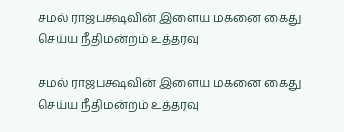சமல் ராஜபக்ஷவின் இளைய மகனை கைது செய்ய நீதிமன்றம் உத்தரவு

சமல் ராஜபக்ஷவின் இளைய மகனை கைது செய்ய நீதிமன்றம் உத்தரவு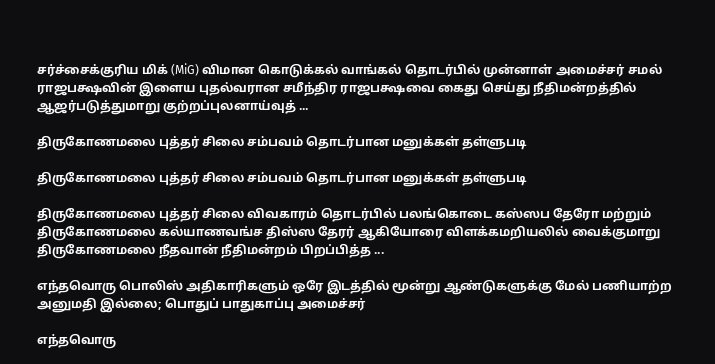சர்ச்சைக்குரிய மிக் (MiG) விமான கொடுக்கல் வாங்கல் தொடர்பில் முன்னாள் அமைச்சர் சமல் ராஜபக்ஷவின் இளைய புதல்வரான சமீந்திர ராஜபக்ஷவை கைது செய்து நீதிமன்றத்தில் ஆஜர்படுத்துமாறு குற்றப்புலனாய்வுத் ...

திருகோணமலை புத்தர் சிலை சம்பவம் தொடர்பான மனுக்கள் தள்ளுபடி

திருகோணமலை புத்தர் சிலை சம்பவம் தொடர்பான மனுக்கள் தள்ளுபடி

திருகோணமலை புத்தர் சிலை விவகாரம் தொடர்பில் பலங்கொடை கஸ்ஸப தேரோ மற்றும் திருகோணமலை கல்யாணவங்ச திஸ்ஸ தேரர் ஆகியோரை விளக்கமறியலில் வைக்குமாறு திருகோணமலை நீதவான் நீதிமன்றம் பிறப்பித்த ...

எந்தவொரு பொலிஸ் அதிகாரிகளும் ஒரே இடத்தில் மூன்று ஆண்டுகளுக்கு மேல் பணியாற்ற அனுமதி இல்லை; பொதுப் பாதுகாப்பு அமைச்சர்

எந்தவொரு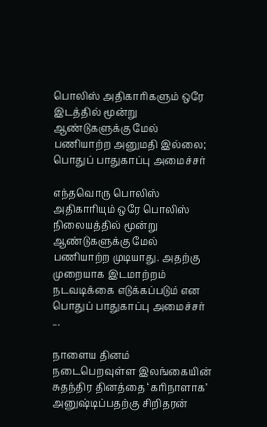பொலிஸ் அதிகாரிகளும் ஒரே இடத்தில் மூன்று ஆண்டுகளுக்கு மேல் பணியாற்ற அனுமதி இல்லை; பொதுப் பாதுகாப்பு அமைச்சர்

எந்தவொரு பொலிஸ் அதிகாரியும் ஒரே பொலிஸ் நிலையத்தில் மூன்று ஆண்டுகளுக்கு மேல் பணியாற்ற முடியாது. அதற்கு முறையாக இடமாற்றம் நடவடிக்கை எடுக்கப்படும் என பொதுப் பாதுகாப்பு அமைச்சர் ...

நாளைய தினம் நடைபெறவுள்ள இலங்கையின் சுதந்திர தினத்தை ‘கரிநாளாக’ அனுஷ்டிப்பதற்கு சிறிதரன்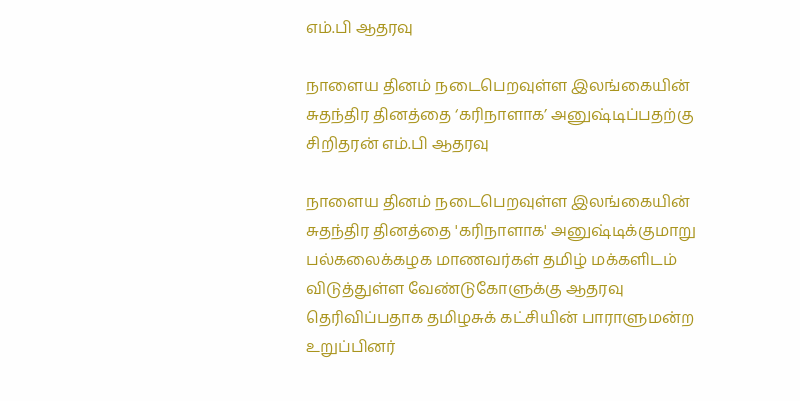எம்.பி ஆதரவு

நாளைய தினம் நடைபெறவுள்ள இலங்கையின் சுதந்திர தினத்தை ‘கரிநாளாக’ அனுஷ்டிப்பதற்கு சிறிதரன் எம்.பி ஆதரவு

நாளைய தினம் நடைபெறவுள்ள இலங்கையின் சுதந்திர தினத்தை 'கரிநாளாக' அனுஷ்டிக்குமாறு பல்கலைக்கழக மாணவர்கள் தமிழ் மக்களிடம் விடுத்துள்ள வேண்டுகோளுக்கு ஆதரவு தெரிவிப்பதாக தமிழசுக் கட்சியின் பாராளுமன்ற உறுப்பினர்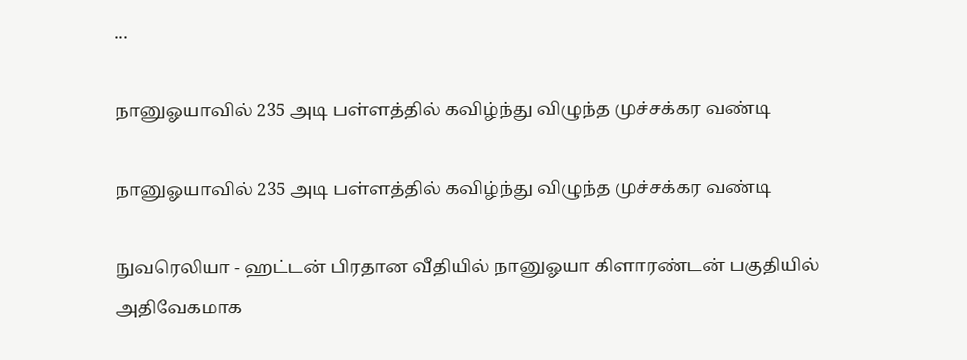...

நானுஓயாவில் 235 அடி பள்ளத்தில் கவிழ்ந்து விழுந்த முச்சக்கர வண்டி

நானுஓயாவில் 235 அடி பள்ளத்தில் கவிழ்ந்து விழுந்த முச்சக்கர வண்டி

நுவரெலியா - ஹட்டன் பிரதான வீதியில் நானுஓயா கிளாரண்டன் பகுதியில் அதிவேகமாக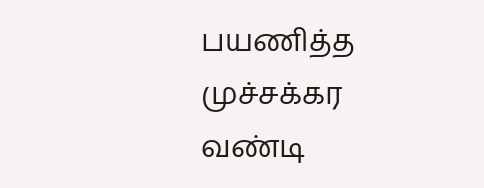பயணித்த முச்சக்கர வண்டி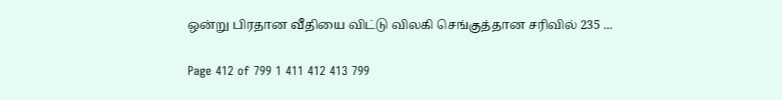ஒன்று பிரதான வீதியை விட்டு விலகி செங்குத்தான சரிவில் 235 ...

Page 412 of 799 1 411 412 413 799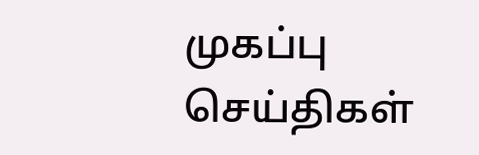முகப்பு
செய்திகள்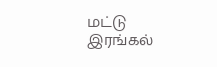மட்டு
இரங்கல்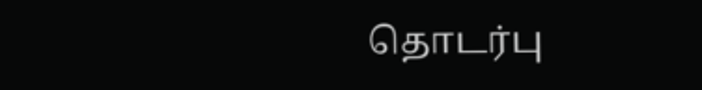தொடர்பு